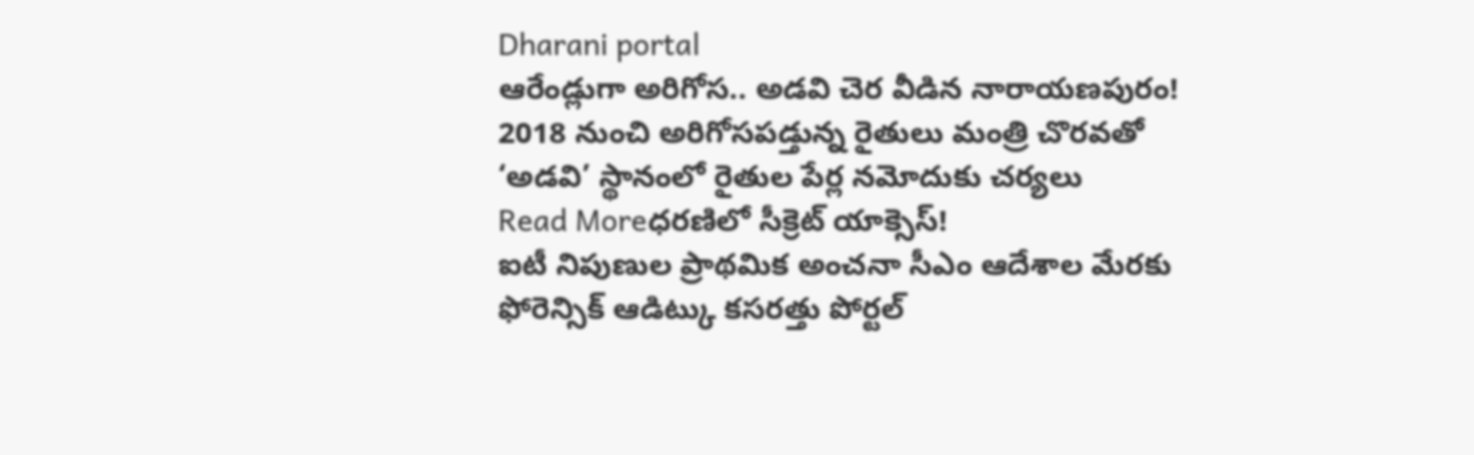Dharani portal
ఆరేండ్లుగా అరిగోస.. అడవి చెర వీడిన నారాయణపురం!
2018 నుంచి అరిగోసపడ్తున్న రైతులు మంత్రి చొరవతో ‘అడవి’ స్థానంలో రైతుల పేర్ల నమోదుకు చర్యలు
Read Moreధరణిలో సీక్రెట్ యాక్సెస్!
ఐటీ నిపుణుల ప్రాథమిక అంచనా సీఎం ఆదేశాల మేరకు ఫోరెన్సిక్ ఆడిట్కు కసరత్తు పోర్టల్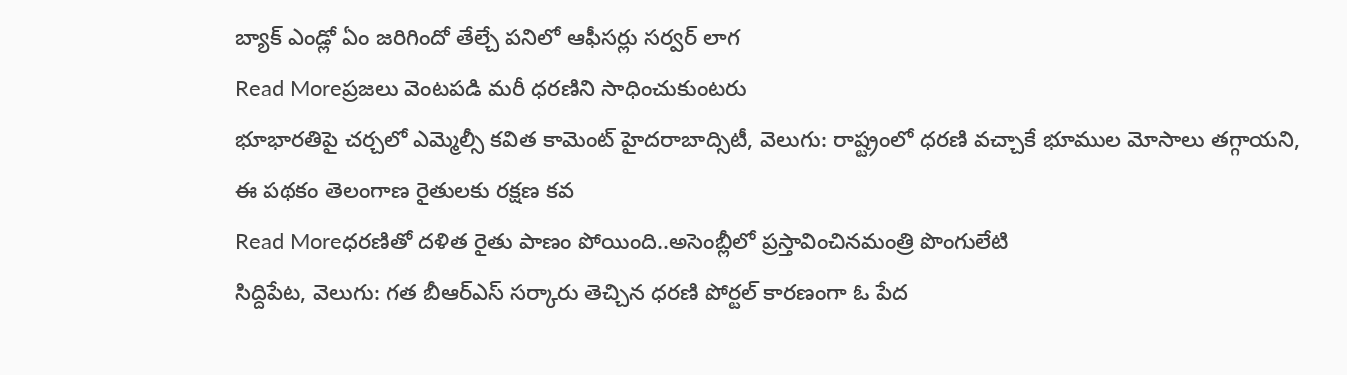బ్యాక్ ఎండ్లో ఏం జరిగిందో తేల్చే పనిలో ఆఫీసర్లు సర్వర్ లాగ
Read Moreప్రజలు వెంటపడి మరీ ధరణిని సాధించుకుంటరు
భూభారతిపై చర్చలో ఎమ్మెల్సీ కవిత కామెంట్ హైదరాబాద్సిటీ, వెలుగు: రాష్ట్రంలో ధరణి వచ్చాకే భూముల మోసాలు తగ్గాయని, ఈ పథకం తెలంగాణ రైతులకు రక్షణ కవ
Read Moreధరణితో దళిత రైతు పాణం పోయింది..అసెంబ్లీలో ప్రస్తావించినమంత్రి పొంగులేటి
సిద్దిపేట, వెలుగు: గత బీఆర్ఎస్ సర్కారు తెచ్చిన ధరణి పోర్టల్ కారణంగా ఓ పేద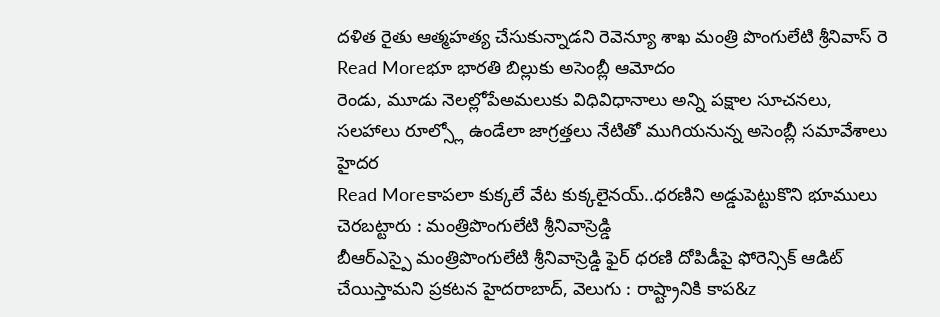దళిత రైతు ఆత్మహత్య చేసుకున్నాడని రెవెన్యూ శాఖ మంత్రి పొంగులేటి శ్రీనివాస్ రె
Read Moreభూ భారతి బిల్లుకు అసెంబ్లీ ఆమోదం
రెండు, మూడు నెలల్లోపేఅమలుకు విధివిధానాలు అన్ని పక్షాల సూచనలు, సలహాలు రూల్స్లో ఉండేలా జాగ్రత్తలు నేటితో ముగియనున్న అసెంబ్లీ సమావేశాలు హైదర
Read Moreకాపలా కుక్కలే వేట కుక్కలైనయ్..ధరణిని అడ్డుపెట్టుకొని భూములు చెరబట్టారు : మంత్రిపొంగులేటి శ్రీనివాస్రెడ్డి
బీఆర్ఎస్పై మంత్రిపొంగులేటి శ్రీనివాస్రెడ్డి ఫైర్ ధరణి దోపిడీపై ఫోరెన్సిక్ ఆడిట్ చేయిస్తామని ప్రకటన హైదరాబాద్, వెలుగు : రాష్ట్రానికి కాప&z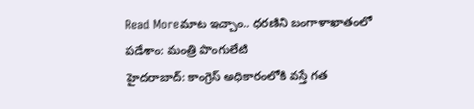Read Moreమాట ఇచ్చాం.. ధరణిని బంగాళాఖాతంలో పడేశాం: మంత్రి పొంగులేటి
హైదరాబాద్: కాంగ్రెస్ అధికారంలోకి వస్తే గత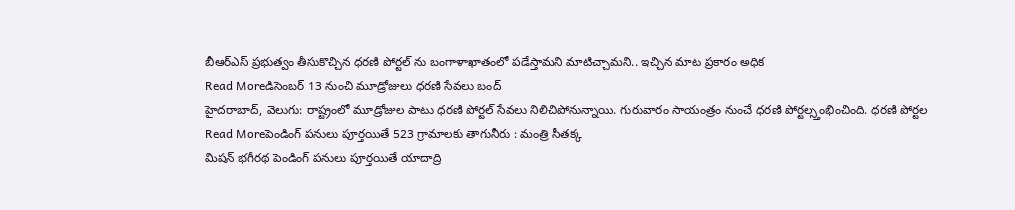బీఆర్ఎస్ ప్రభుత్వం తీసుకొచ్చిన ధరణి పోర్టల్ ను బంగాళాఖాతంలో పడేస్తామని మాటిచ్చామని.. ఇచ్చిన మాట ప్రకారం అధిక
Read Moreడిసెంబర్ 13 నుంచి మూడ్రోజులు ధరణి సేవలు బంద్
హైదరాబాద్, వెలుగు: రాష్ట్రంలో మూడ్రోజుల పాటు ధరణి పోర్టల్ సేవలు నిలిచిపోనున్నాయి. గురువారం సాయంత్రం నుంచే ధరణి పోర్టల్స్తంభించింది. ధరణి పోర్టల
Read Moreపెండింగ్ పనులు పూర్తయితే 523 గ్రామాలకు తాగునీరు : మంత్రి సీతక్క
మిషన్ భగీరథ పెండింగ్ పనులు పూర్తయితే యాదాద్రి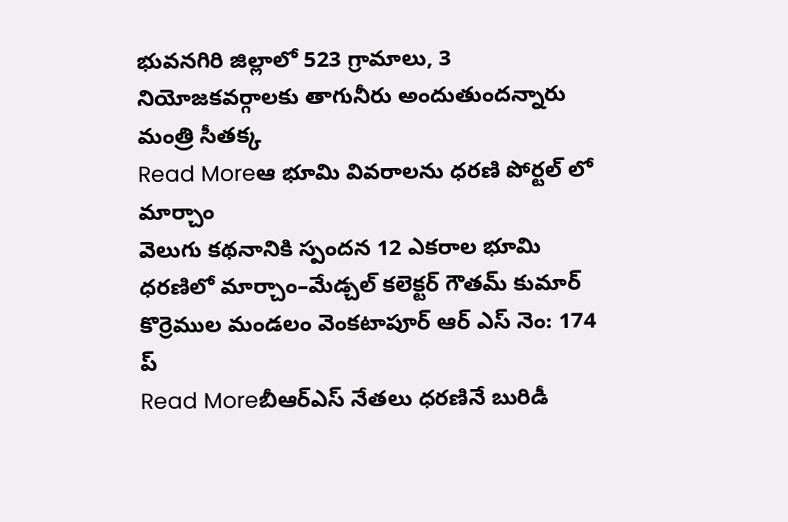భువనగిరి జిల్లాలో 523 గ్రామాలు, 3 నియోజకవర్గాలకు తాగునీరు అందుతుందన్నారు మంత్రి సీతక్క
Read Moreఆ భూమి వివరాలను ధరణి పోర్టల్ లో మార్చాం
వెలుగు కథనానికి స్పందన 12 ఎకరాల భూమి ధరణిలో మార్చాం–మేడ్చల్ కలెక్టర్ గౌతమ్ కుమార్ కొర్రెముల మండలం వెంకటాపూర్ ఆర్ ఎస్ నెం: 174 ప్
Read Moreబీఆర్ఎస్ నేతలు ధరణినే బురిడీ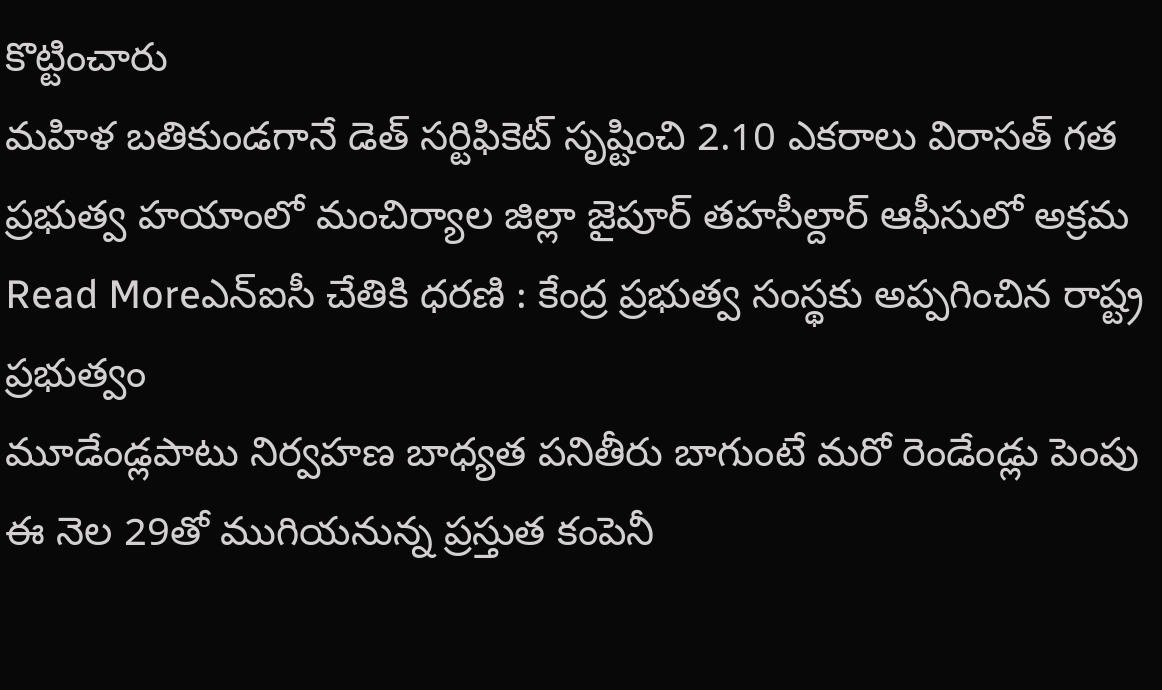కొట్టించారు
మహిళ బతికుండగానే డెత్ సర్టిఫికెట్ సృష్టించి 2.10 ఎకరాలు విరాసత్ గత ప్రభుత్వ హయాంలో మంచిర్యాల జిల్లా జైపూర్ తహసీల్దార్ ఆఫీసులో అక్రమ
Read Moreఎన్ఐసీ చేతికి ధరణి : కేంద్ర ప్రభుత్వ సంస్థకు అప్పగించిన రాష్ట్ర ప్రభుత్వం
మూడేండ్లపాటు నిర్వహణ బాధ్యత పనితీరు బాగుంటే మరో రెండేండ్లు పెంపు ఈ నెల 29తో ముగియనున్న ప్రస్తుత కంపెనీ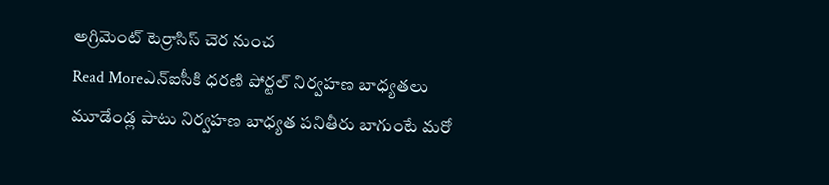అగ్రిమెంట్ టెర్రాసిస్ చెర నుంచ
Read Moreఎన్ఐసీకి ధరణి పోర్టల్ నిర్వహణ బాధ్యతలు
మూడేండ్ల పాటు నిర్వహణ బాధ్యత పనితీరు బాగుంటే మరో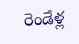రెండేళ్ల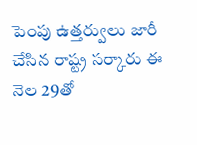పెంపు ఉత్తర్వులు జారీ చేసిన రాష్ట్ర సర్కారు ఈ నెల 29తో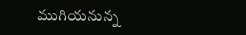ముగియనున్న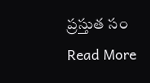ప్రస్తుత సం
Read More